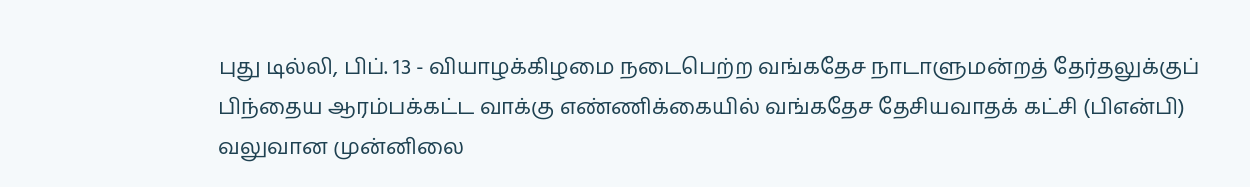புது டில்லி, பிப். 13 - வியாழக்கிழமை நடைபெற்ற வங்கதேச நாடாளுமன்றத் தேர்தலுக்குப் பிந்தைய ஆரம்பக்கட்ட வாக்கு எண்ணிக்கையில் வங்கதேச தேசியவாதக் கட்சி (பிஎன்பி) வலுவான முன்னிலை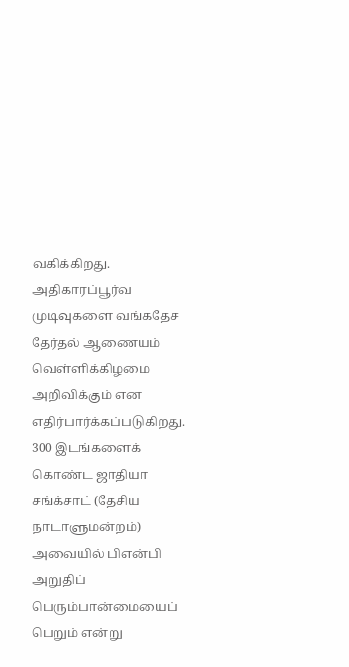வகிக்கிறது.
அதிகாரப்பூர்வ முடிவுகளை வங்கதேச தேர்தல் ஆணையம் வெள்ளிக்கிழமை அறிவிக்கும் என எதிர்பார்க்கப்படுகிறது.
300 இடங்களைக் கொண்ட ஜாதியா சங்க்சாட் (தேசிய நாடாளுமன்றம்) அவையில் பிஎன்பி அறுதிப் பெரும்பான்மையைப் பெறும் என்று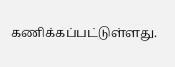கணிக்கப்பட்டுள்ளது.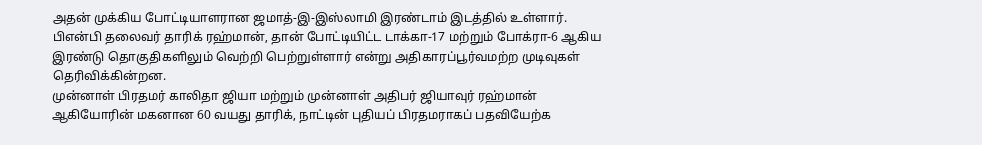அதன் முக்கிய போட்டியாளரான ஜமாத்-இ-இஸ்லாமி இரண்டாம் இடத்தில் உள்ளார்.
பிஎன்பி தலைவர் தாரிக் ரஹ்மான், தான் போட்டியிட்ட டாக்கா-17 மற்றும் போக்ரா-6 ஆகிய இரண்டு தொகுதிகளிலும் வெற்றி பெற்றுள்ளார் என்று அதிகாரப்பூர்வமற்ற முடிவுகள் தெரிவிக்கின்றன.
முன்னாள் பிரதமர் காலிதா ஜியா மற்றும் முன்னாள் அதிபர் ஜியாவுர் ரஹ்மான் ஆகியோரின் மகனான 60 வயது தாரிக், நாட்டின் புதியப் பிரதமராகப் பதவியேற்க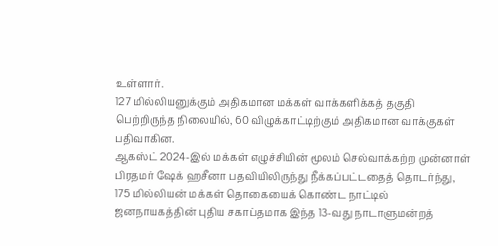உள்ளார்.
127 மில்லியனுக்கும் அதிகமான மக்கள் வாக்களிக்கத் தகுதி பெற்றிருந்த நிலையில், 60 விழுக்காட்டிற்கும் அதிகமான வாக்குகள் பதிவாகின.
ஆகஸ்ட் 2024-இல் மக்கள் எழுச்சியின் மூலம் செல்வாக்கற்ற முன்னாள் பிரதமர் ஷேக் ஹசீனா பதவியிலிருந்து நீக்கப்பட்டதைத் தொடர்ந்து, 175 மில்லியன் மக்கள் தொகையைக் கொண்ட நாட்டில் ஜனநாயகத்தின் புதிய சகாப்தமாக இந்த 13-வது நாடாளுமன்றத்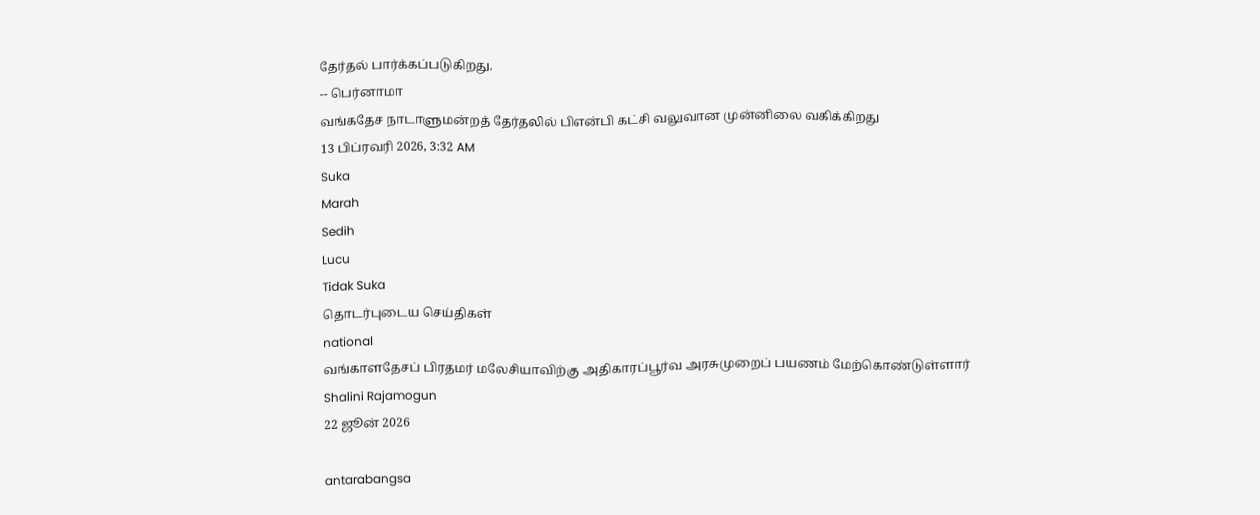தேர்தல் பார்க்கப்படுகிறது.
-- பெர்னாமா
வங்கதேச நாடாளுமன்றத் தேர்தலில் பிஎன்பி கட்சி வலுவான முன்னிலை வகிக்கிறது
13 பிப்ரவரி 2026, 3:32 AM
Suka
Marah
Sedih
Lucu
Tidak Suka
தொடர்புடைய செய்திகள்
national
வங்காளதேசப் பிரதமர் மலேசியாவிற்கு அதிகாரப்பூர்வ அரசுமுறைப் பயணம் மேற்கொண்டுள்ளார்
Shalini Rajamogun
22 ஜூன் 2026

antarabangsa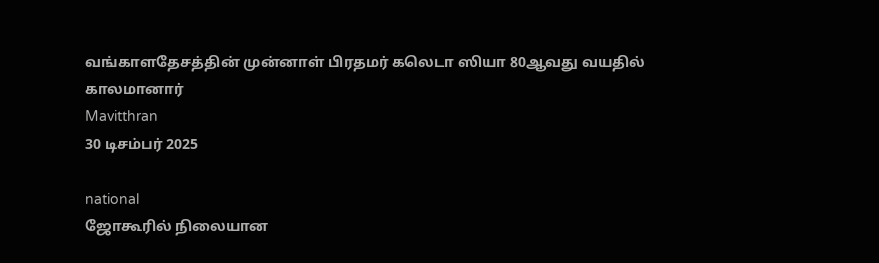வங்காளதேசத்தின் முன்னாள் பிரதமர் கலெடா ஸியா 80ஆவது வயதில் காலமானார்
Mavitthran
30 டிசம்பர் 2025

national
ஜோகூரில் நிலையான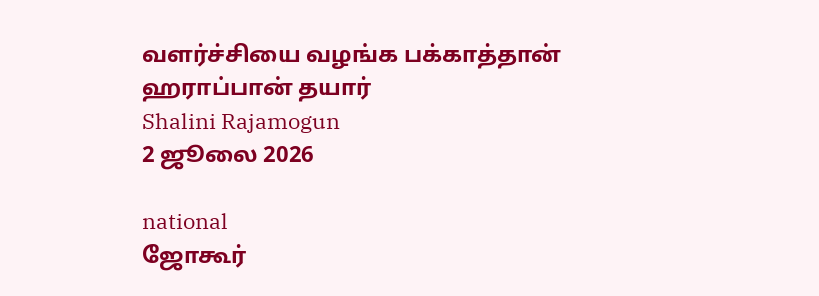வளர்ச்சியை வழங்க பக்காத்தான் ஹராப்பான் தயார்
Shalini Rajamogun
2 ஜூலை 2026

national
ஜோகூர்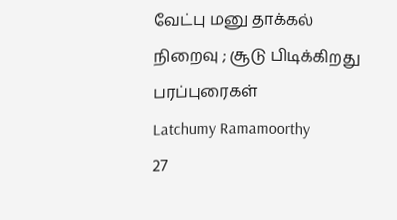வேட்பு மனு தாக்கல் நிறைவு ; சூடு பிடிக்கிறது பரப்புரைகள்
Latchumy Ramamoorthy
27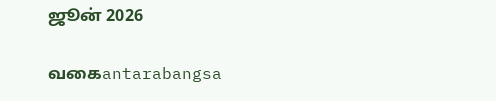ஜூன் 2026

வகைantarabangsa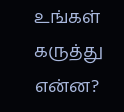உங்கள் கருத்து என்ன?